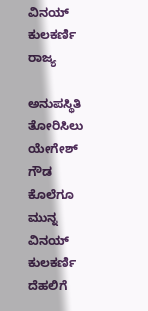ವಿನಯ್ ಕುಲಕರ್ಣಿ
ರಾಜ್ಯ

ಅನುಪಸ್ಥಿತಿ ತೋರಿಸಿಲು ಯೇಗೇಶ್ ಗೌಡ ಕೊಲೆಗೂ ಮುನ್ನ ವಿನಯ್ ಕುಲಕರ್ಣಿ ದೆಹಲಿಗೆ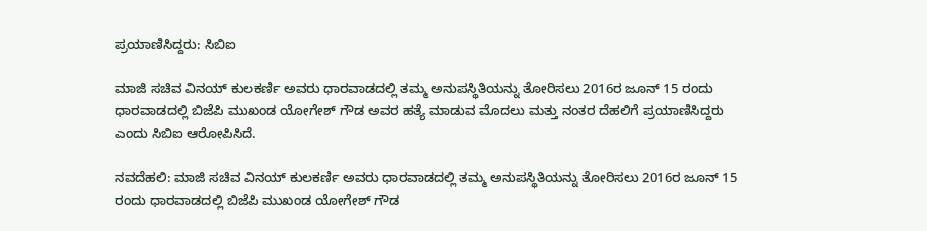ಪ್ರಯಾಣಿಸಿದ್ದರು: ಸಿಬಿಐ

ಮಾಜಿ ಸಚಿವ ವಿನಯ್ ಕುಲಕರ್ಣಿ ಅವರು ಧಾರವಾಡದಲ್ಲಿ ತಮ್ಮ ಅನುಪಸ್ಥಿತಿಯನ್ನು ತೋರಿಸಲು 2016ರ ಜೂನ್ 15 ರಂದು ಧಾರವಾಡದಲ್ಲಿ ಬಿಜೆಪಿ ಮುಖಂಡ ಯೋಗೇಶ್ ಗೌಡ ಅವರ ಹತ್ಯೆ ಮಾಡುವ ಮೊದಲು ಮತ್ತು ನಂತರ ದೆಹಲಿಗೆ ಪ್ರಯಾಣಿಸಿದ್ದರು ಎಂದು ಸಿಬಿಐ ಆರೋಪಿಸಿದೆ.

ನವದೆಹಲಿ: ಮಾಜಿ ಸಚಿವ ವಿನಯ್ ಕುಲಕರ್ಣಿ ಅವರು ಧಾರವಾಡದಲ್ಲಿ ತಮ್ಮ ಅನುಪಸ್ಥಿತಿಯನ್ನು ತೋರಿಸಲು 2016ರ ಜೂನ್ 15 ರಂದು ಧಾರವಾಡದಲ್ಲಿ ಬಿಜೆಪಿ ಮುಖಂಡ ಯೋಗೇಶ್ ಗೌಡ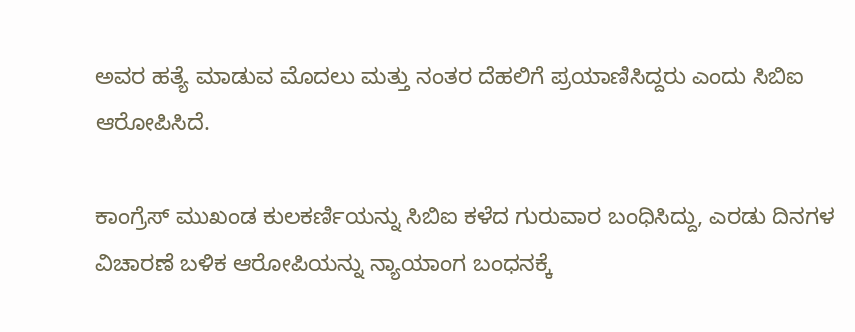ಅವರ ಹತ್ಯೆ ಮಾಡುವ ಮೊದಲು ಮತ್ತು ನಂತರ ದೆಹಲಿಗೆ ಪ್ರಯಾಣಿಸಿದ್ದರು ಎಂದು ಸಿಬಿಐ ಆರೋಪಿಸಿದೆ.

ಕಾಂಗ್ರೆಸ್ ಮುಖಂಡ ಕುಲಕರ್ಣಿಯನ್ನು ಸಿಬಿಐ ಕಳೆದ ಗುರುವಾರ ಬಂಧಿಸಿದ್ದು, ಎರಡು ದಿನಗಳ ವಿಚಾರಣೆ ಬಳಿಕ ಆರೋಪಿಯನ್ನು ನ್ಯಾಯಾಂಗ ಬಂಧನಕ್ಕೆ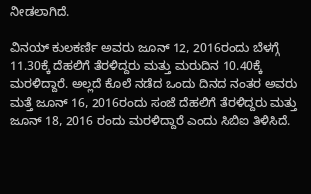ನೀಡಲಾಗಿದೆ.

ವಿನಯ್ ಕುಲಕರ್ಣಿ ಅವರು ಜೂನ್ 12, 2016ರಂದು ಬೆಳಗ್ಗೆ 11.30ಕ್ಕೆ ದೆಹಲಿಗೆ ತೆರಳಿದ್ದರು ಮತ್ತು ಮರುದಿನ 10.40ಕ್ಕೆ ಮರಳಿದ್ದಾರೆ. ಅಲ್ಲದೆ ಕೊಲೆ ನಡೆದ ಒಂದು ದಿನದ ನಂತರ ಅವರು ಮತ್ತೆ ಜೂನ್ 16, 2016ರಂದು ಸಂಜೆ ದೆಹಲಿಗೆ ತೆರಳಿದ್ದರು ಮತ್ತು ಜೂನ್ 18, 2016 ರಂದು ಮರಳಿದ್ದಾರೆ ಎಂದು ಸಿಬಿಐ ತಿಳಿಸಿದೆ.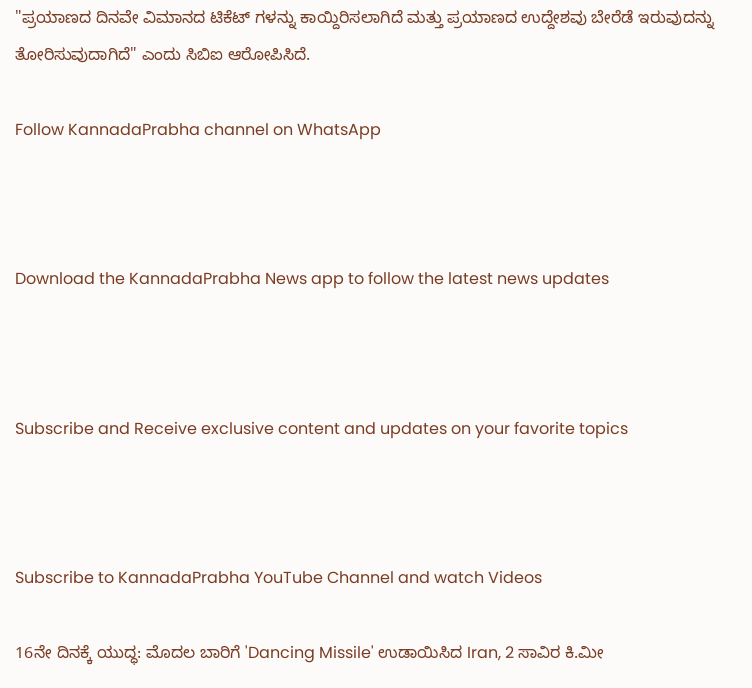"ಪ್ರಯಾಣದ ದಿನವೇ ವಿಮಾನದ ಟಿಕೆಟ್ ಗಳನ್ನು ಕಾಯ್ದಿರಿಸಲಾಗಿದೆ ಮತ್ತು ಪ್ರಯಾಣದ ಉದ್ದೇಶವು ಬೇರೆಡೆ ಇರುವುದನ್ನು ತೋರಿಸುವುದಾಗಿದೆ" ಎಂದು ಸಿಬಿಐ ಆರೋಪಿಸಿದೆ.

Follow KannadaPrabha channel on WhatsApp



Download the KannadaPrabha News app to follow the latest news updates



Subscribe and Receive exclusive content and updates on your favorite topics



Subscribe to KannadaPrabha YouTube Channel and watch Videos

16ನೇ ದಿನಕ್ಕೆ ಯುದ್ಧ: ಮೊದಲ ಬಾರಿಗೆ 'Dancing Missile' ಉಡಾಯಿಸಿದ Iran, 2 ಸಾವಿರ ಕಿ.ಮೀ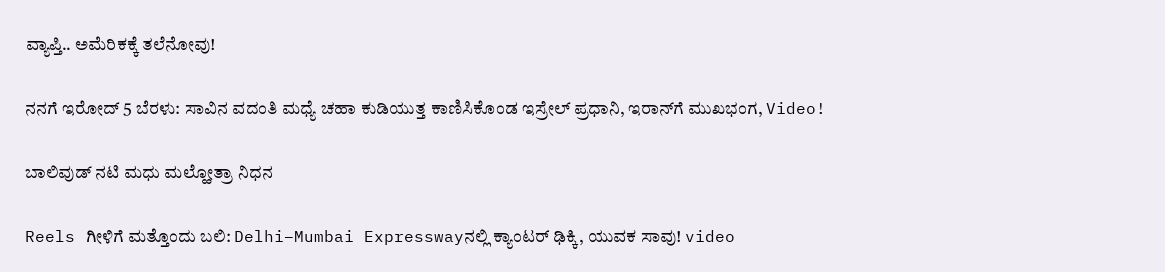ವ್ಯಾಪ್ತಿ.. ಅಮೆರಿಕಕ್ಕೆ ತಲೆನೋವು!

ನನಗೆ ಇರೋದ್ 5 ಬೆರಳು: ಸಾವಿನ ವದಂತಿ ಮಧ್ಯೆ ಚಹಾ ಕುಡಿಯುತ್ತ ಕಾಣಿಸಿಕೊಂಡ ಇಸ್ರೇಲ್ ಪ್ರಧಾನಿ, ಇರಾನ್‌ಗೆ ಮುಖಭಂಗ, Video!

ಬಾಲಿವುಡ್ ನಟಿ ಮಧು ಮಲ್ಹೋತ್ರಾ ನಿಧನ

Reels ಗೀಳಿಗೆ ಮತ್ತೊಂದು ಬಲಿ: Delhi–Mumbai Expresswayನಲ್ಲಿ ಕ್ಯಾಂಟರ್ ಢಿಕ್ಕಿ, ಯುವಕ ಸಾವು! video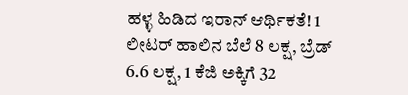ಹಳ್ಳ ಹಿಡಿದ ಇರಾನ್ ಆರ್ಥಿಕತೆ! 1 ಲೀಟರ್ ಹಾಲಿನ ಬೆಲೆ 8 ಲಕ್ಷ, ಬ್ರೆಡ್‌ 6.6 ಲಕ್ಷ, 1 ಕೆಜಿ ಅಕ್ಕಿಗೆ 32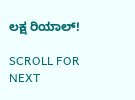ಲಕ್ಷ ರಿಯಾಲ್!

SCROLL FOR NEXT